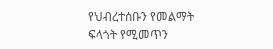የህብረተሰቡን የመልማት ፍላጎት የሚመጥን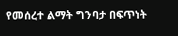የመሰረተ ልማት ግንባታ በፍጥነት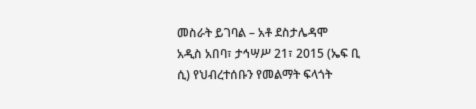መስራት ይገባል – አቶ ደስታሌዳሞ
አዲስ አበባ፣ ታኅሣሥ 21፣ 2015 (ኤፍ ቢ ሲ) የህብረተሰቡን የመልማት ፍላጎት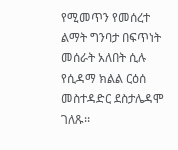የሚመጥን የመሰረተ ልማት ግንባታ በፍጥነት መሰራት አለበት ሲሉ የሲዳማ ክልል ርዕሰ መስተዳድር ደስታሌዳሞ ገለጹ፡፡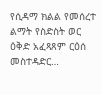የሲዳማ ክልል የመሰረተ ልማት የስድስት ወር ዕቅድ አፈጻጸም ርዕሰ መስተዳድር…